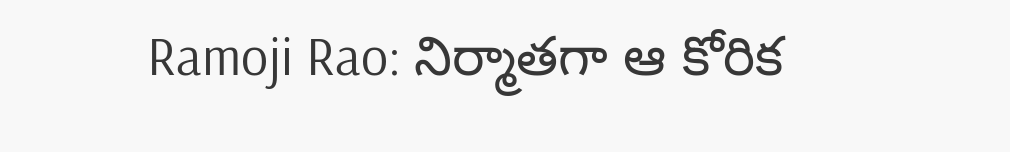Ramoji Rao: నిర్మాతగా ఆ కోరిక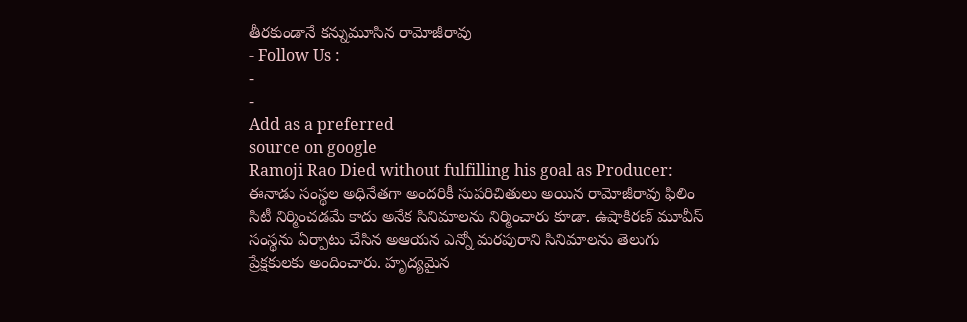తీరకుండానే కన్నుమూసిన రామోజీరావు
- Follow Us :
-
-
Add as a preferred
source on google
Ramoji Rao Died without fulfilling his goal as Producer: ఈనాడు సంస్థల అధినేతగా అందరికీ సుపరిచితులు అయిన రామోజీరావు ఫిలిం సిటీ నిర్మించడమే కాదు అనేక సినిమాలను నిర్మించారు కూడా. ఉషాకిరణ్ మూవీస్ సంస్థను ఏర్పాటు చేసిన అఆయన ఎన్నో మరపురాని సినిమాలను తెలుగు ప్రేక్షకులకు అందించారు. హృద్యమైన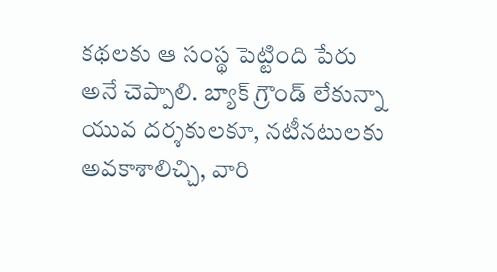కథలకు ఆ సంస్థ పెట్టింది పేరు అనే చెప్పాలి. బ్యాక్ గ్రౌండ్ లేకున్నా యువ దర్శకులకూ, నటీనటులకు అవకాశాలిచ్చి, వారి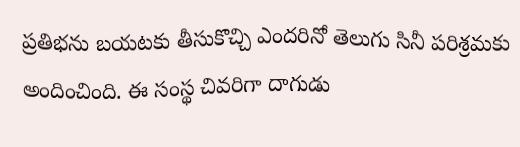ప్రతిభను బయటకు తీసుకొచ్చి ఎందరినో తెలుగు సినీ పరిశ్రమకు అందించింది. ఈ సంస్థ చివరిగా దాగుడు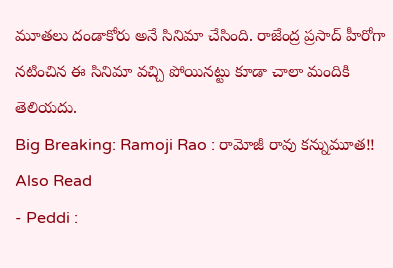మూతలు దండాకోరు అనే సినిమా చేసింది. రాజేంద్ర ప్రసాద్ హీరోగా నటించిన ఈ సినిమా వచ్చి పోయినట్టు కూడా చాలా మందికి తెలియదు.
Big Breaking: Ramoji Rao : రామోజీ రావు కన్నుమూత!!
Also Read
- Peddi :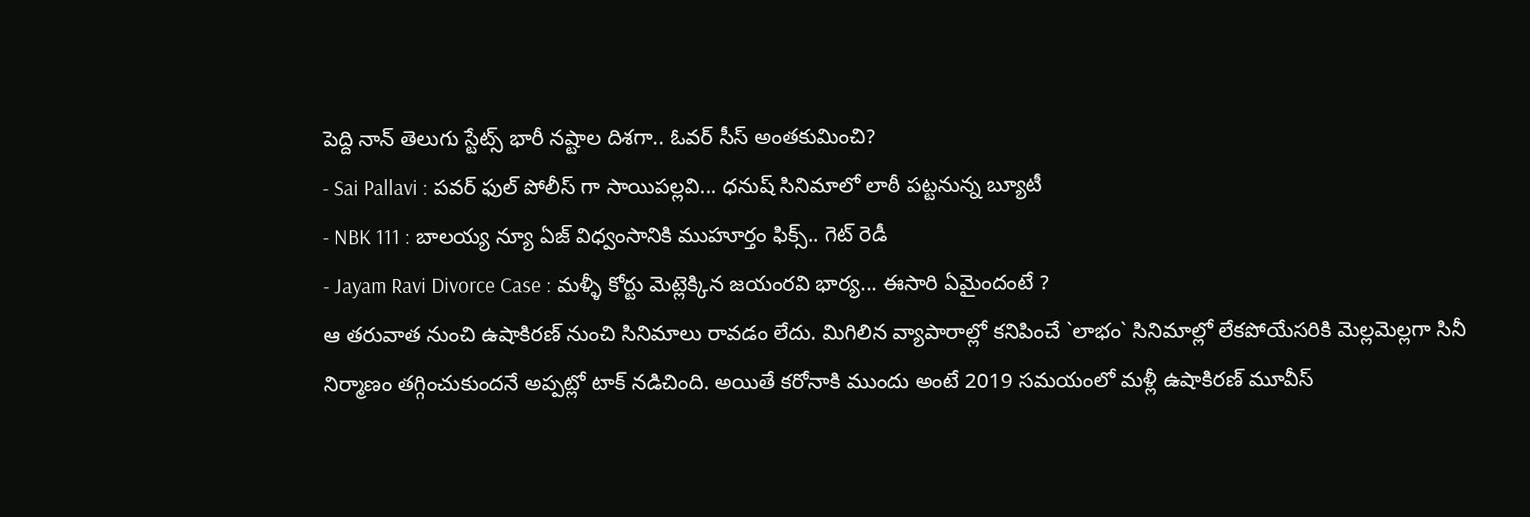పెద్ది నాన్ తెలుగు స్టేట్స్ భారీ నష్టాల దిశగా.. ఓవర్ సీస్ అంతకుమించి?
- Sai Pallavi : పవర్ ఫుల్ పోలీస్ గా సాయిపల్లవి... ధనుష్ సినిమాలో లాఠీ పట్టనున్న బ్యూటీ
- NBK 111 : బాలయ్య న్యూ ఏజ్ విధ్వంసానికి ముహూర్తం ఫిక్స్.. గెట్ రెడీ
- Jayam Ravi Divorce Case : మళ్ళీ కోర్టు మెట్లెక్కిన జయంరవి భార్య... ఈసారి ఏమైందంటే ?
ఆ తరువాత నుంచి ఉషాకిరణ్ నుంచి సినిమాలు రావడం లేదు. మిగిలిన వ్యాపారాల్లో కనిపించే `లాభం` సినిమాల్లో లేకపోయేసరికి మెల్లమెల్లగా సినీ నిర్మాణం తగ్గించుకుందనే అప్పట్లో టాక్ నడిచింది. అయితే కరోనాకి ముందు అంటే 2019 సమయంలో మళ్లీ ఉషాకిరణ్ మూవీస్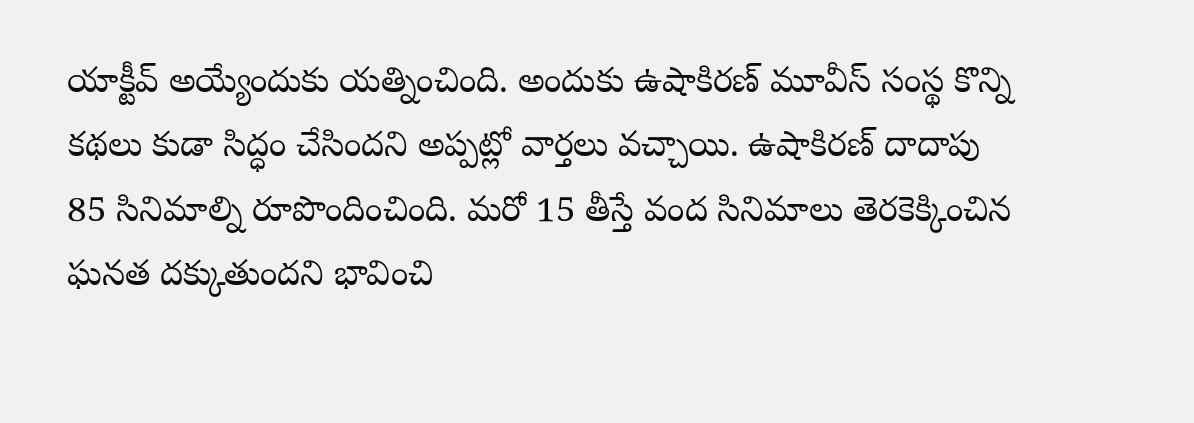యాక్టీవ్ అయ్యేందుకు యత్నించింది. అందుకు ఉషాకిరణ్ మూవీస్ సంస్థ కొన్ని కథలు కుడా సిద్ధం చేసిందని అప్పట్లో వార్తలు వచ్చాయి. ఉషాకిరణ్ దాదాపు 85 సినిమాల్ని రూపొందించింది. మరో 15 తీస్తే వంద సినిమాలు తెరకెక్కించిన ఘనత దక్కుతుందని భావించి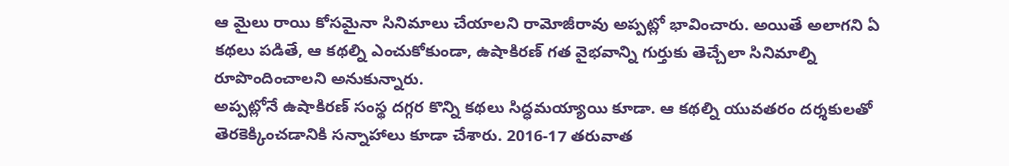ఆ మైలు రాయి కోసమైనా సినిమాలు చేయాలని రామోజీరావు అప్పట్లో భావించారు. అయితే అలాగని ఏ కథలు పడితే, ఆ కథల్ని ఎంచుకోకుండా, ఉషాకిరణ్ గత వైభవాన్ని గుర్తుకు తెచ్చేలా సినిమాల్ని రూపొందించాలని అనుకున్నారు.
అప్పట్లోనే ఉషాకిరణ్ సంస్థ దగ్గర కొన్ని కథలు సిద్ధమయ్యాయి కూడా. ఆ కథల్ని యువతరం దర్శకులతో తెరకెక్కించడానికి సన్నాహాలు కూడా చేశారు. 2016-17 తరువాత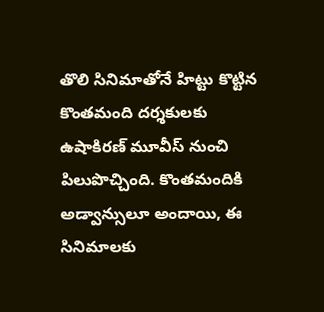తొలి సినిమాతోనే హిట్టు కొట్టిన కొంతమంది దర్శకులకు ఉషాకిరణ్ మూవీస్ నుంచి పిలుపొచ్చింది. కొంతమందికి అడ్వాన్సులూ అందాయి, ఈ సినిమాలకు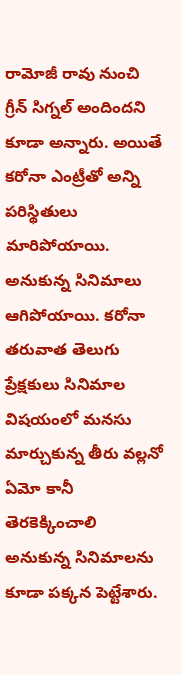రామోజీ రావు నుంచి గ్రీన్ సిగ్నల్ అందిందని కూడా అన్నారు. అయితే కరోనా ఎంట్రీతో అన్ని పరిస్థితులు మారిపోయాయి. అనుకున్న సినిమాలు ఆగిపోయాయి. కరోనా తరువాత తెలుగు ప్రేక్షకులు సినిమాల విషయంలో మనసు మార్చుకున్న తీరు వల్లనో ఏమో కానీ తెరకెక్కించాలి అనుకున్న సినిమాలను కూడా పక్కన పెట్టేశారు.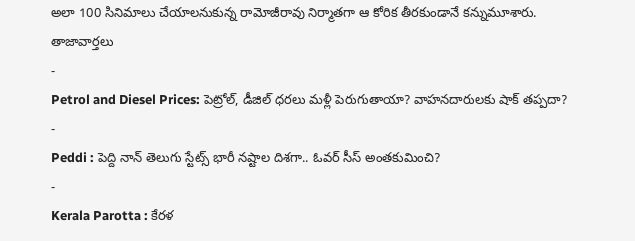అలా 100 సినిమాలు చేయాలనుకున్న రామోజీరావు నిర్మాతగా ఆ కోరిక తీరకుండానే కన్నుమూశారు.
తాజావార్తలు
-
Petrol and Diesel Prices: పెట్రోల్, డీజిల్ ధరలు మళ్లీ పెరుగుతాయా? వాహనదారులకు షాక్ తప్పదా?
-
Peddi : పెద్ది నాన్ తెలుగు స్టేట్స్ భారీ నష్టాల దిశగా.. ఓవర్ సీస్ అంతకుమించి?
-
Kerala Parotta : కేరళ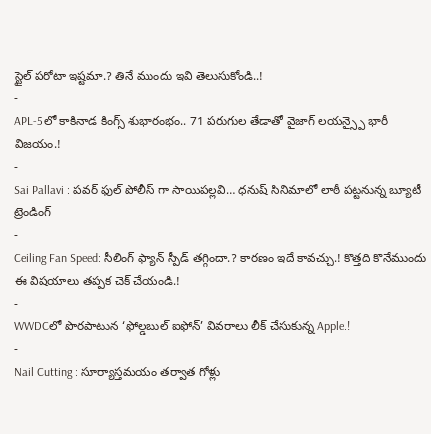స్టైల్ పరోటా ఇష్టమా.? తినే ముందు ఇవి తెలుసుకోండి..!
-
APL-5లో కాకినాడ కింగ్స్ శుభారంభం.. 71 పరుగుల తేడాతో వైజాగ్ లయన్స్పై భారీ విజయం.!
-
Sai Pallavi : పవర్ ఫుల్ పోలీస్ గా సాయిపల్లవి… ధనుష్ సినిమాలో లాఠీ పట్టనున్న బ్యూటీ
ట్రెండింగ్
-
Ceiling Fan Speed: సీలింగ్ ఫ్యాన్ స్పీడ్ తగ్గిందా.? కారణం ఇదే కావచ్చు.! కొత్తది కొనేముందు ఈ విషయాలు తప్పక చెక్ చేయండి.!
-
WWDCలో పొరపాటున ‘ఫోల్డబుల్ ఐఫోన్’ వివరాలు లీక్ చేసుకున్న Apple.!
-
Nail Cutting : సూర్యాస్తమయం తర్వాత గోళ్లు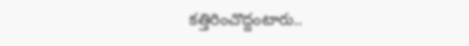కత్తిరించొద్దంటారు..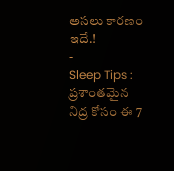అసలు కారణం ఇదే.!
-
Sleep Tips : ప్రశాంతమైన నిద్ర కోసం ఈ 7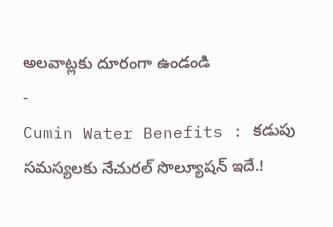అలవాట్లకు దూరంగా ఉండండి
-
Cumin Water Benefits : కడుపు సమస్యలకు నేచురల్ సొల్యూషన్ ఇదే.!